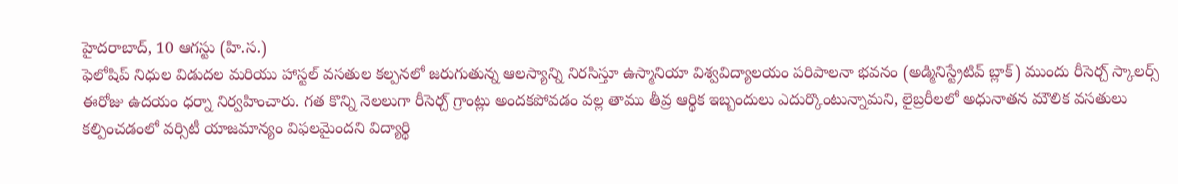హైదరాబాద్, 10 ఆగస్టు (హి.స.)
ఫెలోషిప్ నిధుల విడుదల మరియు హాస్టల్ వసతుల కల్పనలో జరుగుతున్న ఆలస్యాన్ని నిరసిస్తూ ఉస్మానియా విశ్వవిద్యాలయం పరిపాలనా భవనం (అడ్మినిస్ట్రేటివ్ బ్లాక్) ముందు రీసెర్చ్ స్కాలర్స్ ఈరోజు ఉదయం ధర్నా నిర్వహించారు. గత కొన్ని నెలలుగా రీసెర్చ్ గ్రాంట్లు అందకపోవడం వల్ల తాము తీవ్ర ఆర్థిక ఇబ్బందులు ఎదుర్కొంటున్నామని, లైబ్రరీలలో అధునాతన మౌలిక వసతులు కల్పించడంలో వర్సిటీ యాజమాన్యం విఫలమైందని విద్యార్థి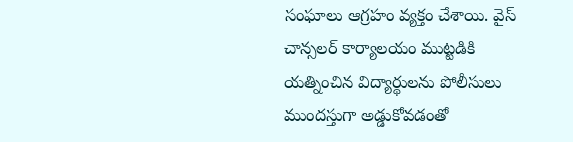సంఘాలు ఆగ్రహం వ్యక్తం చేశాయి. వైస్ చాన్సలర్ కార్యాలయం ముట్టడికి యత్నించిన విద్యార్థులను పోలీసులు ముందస్తుగా అడ్డుకోవడంతో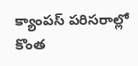క్యాంపస్ పరిసరాల్లో కొంత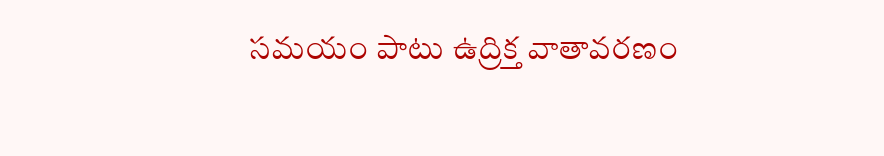సమయం పాటు ఉద్రిక్త వాతావరణం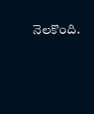నెలకొంది.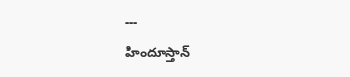---
హిందూస్తాన్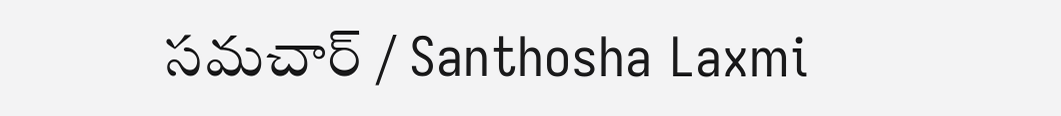సమచార్ / Santhosha Laxmi